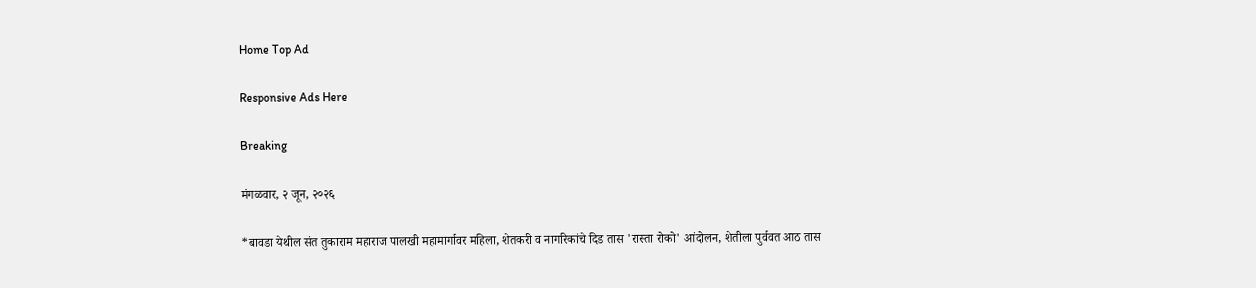Home Top Ad

Responsive Ads Here

Breaking

मंगळवार, २ जून, २०२६

*बावडा येथील संत तुकाराम महाराज पालखी महामार्गावर महिला, शेतकरी व नागरिकांचे दिड तास 'रास्ता रोको' आंदोलन, शेतीला पुर्ववत आठ तास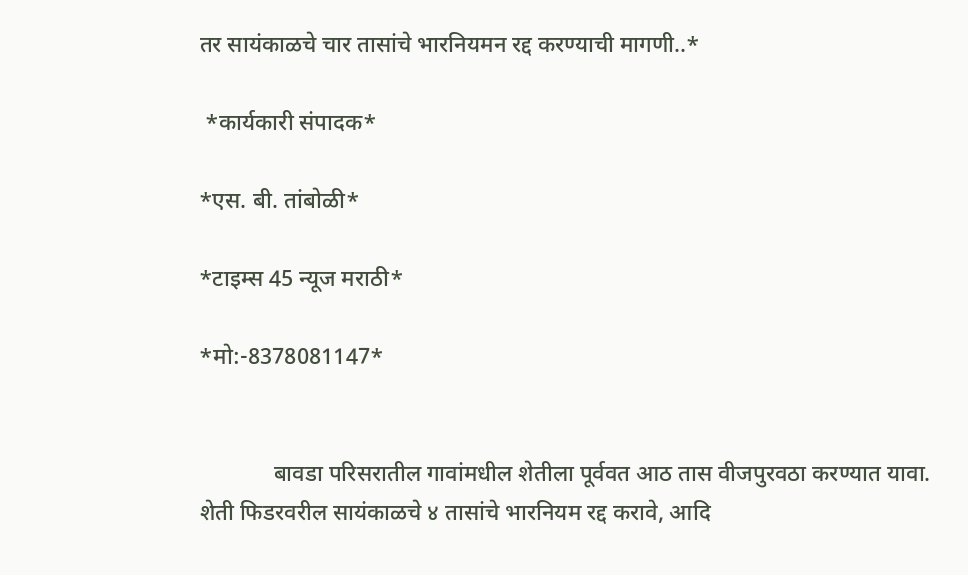तर सायंकाळचे चार तासांचे भारनियमन रद्द करण्याची मागणी..*

 *कार्यकारी संपादक*

*एस. बी. तांबोळी*

*टाइम्स 45 न्यूज मराठी*

*मो:-8378081147*


             बावडा परिसरातील गावांमधील शेतीला पूर्ववत आठ तास वीजपुरवठा करण्यात यावा. शेती फिडरवरील सायंकाळचे ४ तासांचे भारनियम रद्द करावे, आदि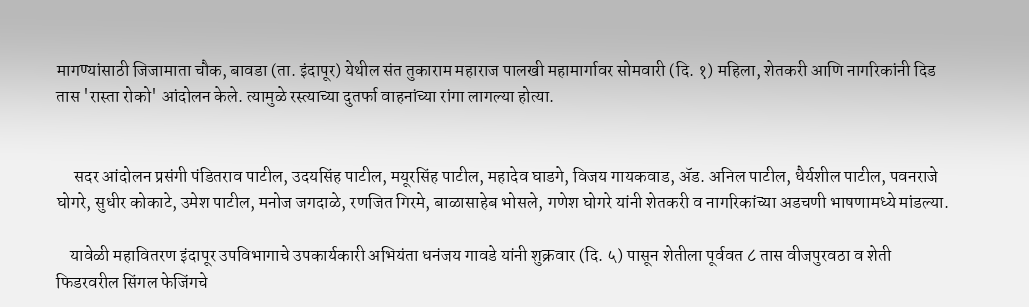मागण्यांसाठी जिजामाता चौक, बावडा (ता. इंदापूर) येथील संत तुकाराम महाराज पालखी महामार्गावर सोमवारी (दि. १) महिला, शेतकरी आणि नागरिकांनी दिड तास 'रास्ता रोको' आंदोलन केले. त्यामुळे रस्त्याच्या दुतर्फा वाहनांच्या रांगा लागल्या होत्या.


     सदर आंदोलन प्रसंगी पंडितराव पाटील, उदयसिंह पाटील, मयूरसिंह पाटील, महादेव घाडगे, विजय गायकवाड, ॲड. अनिल पाटील, धैर्यशील पाटील, पवनराजे घोगरे, सुधीर कोकाटे, उमेश पाटील, मनोज जगदाळे, रणजित गिरमे, बाळासाहेब भोसले, गणेश घोगरे यांनी शेतकरी व नागरिकांच्या अडचणी भाषणामध्ये मांडल्या.

    यावेळी महावितरण इंदापूर उपविभागाचे उपकार्यकारी अभियंता धनंजय गावडे यांनी शुक्रवार (दि. ५) पासून शेतीला पूर्ववत ८ तास वीजपुरवठा व शेती फिडरवरील सिंगल फेजिंगचे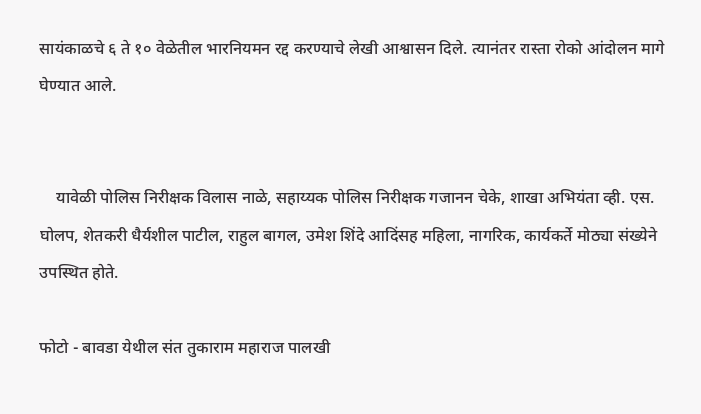सायंकाळचे ६ ते १० वेळेतील भारनियमन रद्द करण्याचे लेखी आश्वासन दिले. त्यानंतर रास्ता रोको आंदोलन मागे घेण्यात आले.


    यावेळी पोलिस निरीक्षक विलास नाळे, सहाय्यक पोलिस निरीक्षक गजानन चेके, शाखा अभियंता व्ही. एस. घोलप, शेतकरी धैर्यशील पाटील, राहुल बागल, उमेश शिंदे आदिंसह महिला, नागरिक, कार्यकर्ते मोठ्या संख्येने उपस्थित होते.

फोटो - बावडा येथील संत तुकाराम महाराज पालखी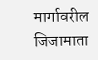मार्गावरील जिजामाता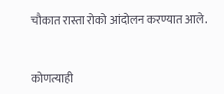चौकात रास्ता रोको आंदोलन करण्यात आले.


कोणत्याही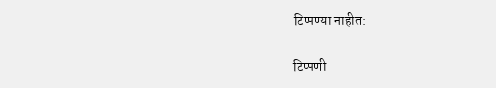टिप्पण्‍या नाहीत:

टिप्पणी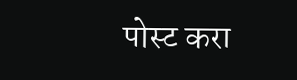पोस्ट करा